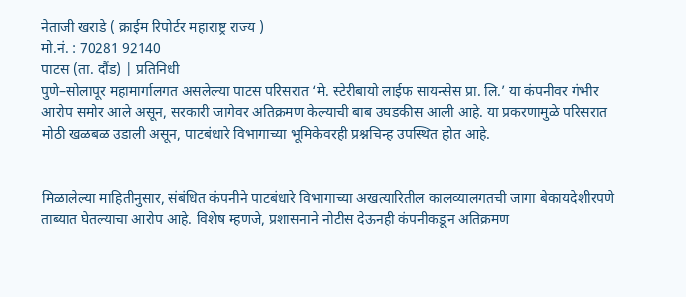नेताजी खराडे ( क्राईम रिपोर्टर महाराष्ट्र राज्य )
मो.नं. : 70281 92140
पाटस (ता. दौंड) | प्रतिनिधी
पुणे–सोलापूर महामार्गालगत असलेल्या पाटस परिसरात ‘मे. स्टेरीबायो लाईफ सायन्सेस प्रा. लि.’ या कंपनीवर गंभीर आरोप समोर आले असून, सरकारी जागेवर अतिक्रमण केल्याची बाब उघडकीस आली आहे. या प्रकरणामुळे परिसरात मोठी खळबळ उडाली असून, पाटबंधारे विभागाच्या भूमिकेवरही प्रश्नचिन्ह उपस्थित होत आहे.


मिळालेल्या माहितीनुसार, संबंधित कंपनीने पाटबंधारे विभागाच्या अखत्यारितील कालव्यालगतची जागा बेकायदेशीरपणे ताब्यात घेतल्याचा आरोप आहे. विशेष म्हणजे, प्रशासनाने नोटीस देऊनही कंपनीकडून अतिक्रमण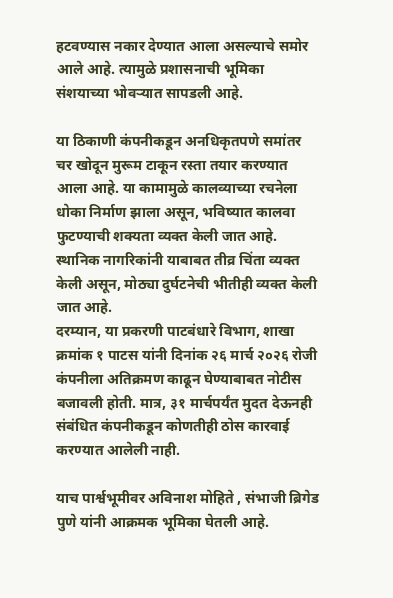हटवण्यास नकार देण्यात आला असल्याचे समोर आले आहे. त्यामुळे प्रशासनाची भूमिका संशयाच्या भोवऱ्यात सापडली आहे.

या ठिकाणी कंपनीकडून अनधिकृतपणे समांतर चर खोदून मुरूम टाकून रस्ता तयार करण्यात आला आहे. या कामामुळे कालव्याच्या रचनेला धोका निर्माण झाला असून, भविष्यात कालवा फुटण्याची शक्यता व्यक्त केली जात आहे. स्थानिक नागरिकांनी याबाबत तीव्र चिंता व्यक्त केली असून, मोठ्या दुर्घटनेची भीतीही व्यक्त केली जात आहे.
दरम्यान, या प्रकरणी पाटबंधारे विभाग, शाखा क्रमांक १ पाटस यांनी दिनांक २६ मार्च २०२६ रोजी कंपनीला अतिक्रमण काढून घेण्याबाबत नोटीस बजावली होती. मात्र, ३१ मार्चपर्यंत मुदत देऊनही संबंधित कंपनीकडून कोणतीही ठोस कारवाई करण्यात आलेली नाही.

याच पार्श्वभूमीवर अविनाश मोहिते , संभाजी ब्रिगेड पुणे यांनी आक्रमक भूमिका घेतली आहे.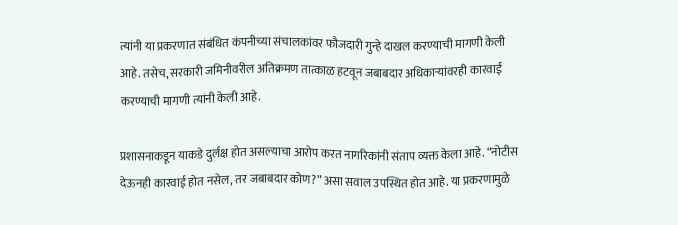त्यांनी या प्रकरणात संबंधित कंपनीच्या संचालकांवर फौजदारी गुन्हे दाखल करण्याची मागणी केली आहे. तसेच, सरकारी जमिनीवरील अतिक्रमण तात्काळ हटवून जबाबदार अधिकाऱ्यांवरही कारवाई करण्याची मागणी त्यांनी केली आहे.

प्रशासनाकडून याकडे दुर्लक्ष होत असल्याचा आरोप करत नागरिकांनी संताप व्यक्त केला आहे. “नोटीस देऊनही कारवाई होत नसेल, तर जबाबदार कोण?” असा सवाल उपस्थित होत आहे. या प्रकरणामुळे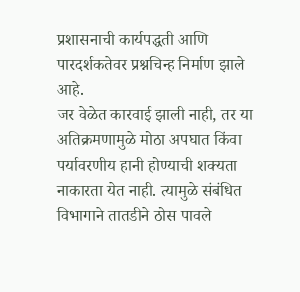प्रशासनाची कार्यपद्धती आणि पारदर्शकतेवर प्रश्नचिन्ह निर्माण झाले आहे.
जर वेळेत कारवाई झाली नाही, तर या अतिक्रमणामुळे मोठा अपघात किंवा पर्यावरणीय हानी होण्याची शक्यता नाकारता येत नाही. त्यामुळे संबंधित विभागाने तातडीने ठोस पावले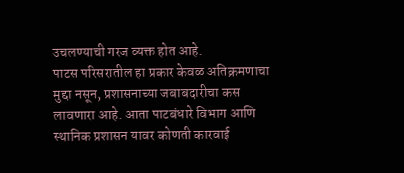उचलण्याची गरज व्यक्त होत आहे.
पाटस परिसरातील हा प्रकार केवळ अतिक्रमणाचा मुद्दा नसून, प्रशासनाच्या जबाबदारीचा कस लावणारा आहे. आता पाटबंधारे विभाग आणि स्थानिक प्रशासन यावर कोणती कारवाई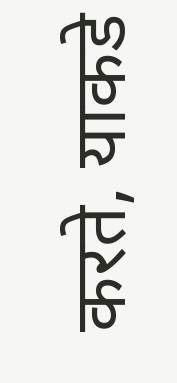करते, याकडे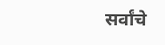सर्वांचे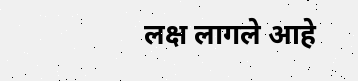लक्ष लागले आहे